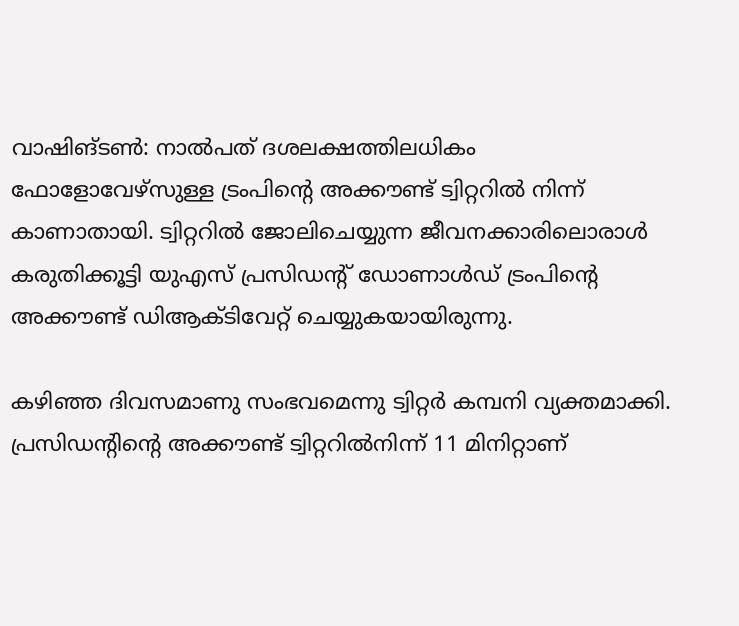വാഷിങ്ടണ്‍: നാല്‍പത് ദശലക്ഷത്തിലധികം ഫോളോവേഴ്സുള്ള ട്രംപിന്റെ അക്കൗണ്ട് ട്വിറ്ററില്‍ നിന്ന് കാണാതായി. ട്വിറ്ററില്‍ ജോലിചെയ്യുന്ന ജീവനക്കാരിലൊരാള്‍ കരുതിക്കൂട്ടി യുഎസ് പ്രസിഡന്റ് ഡോണാള്‍ഡ് ട്രംപിന്റെ അക്കൗണ്ട് ഡിആക്ടിവേറ്റ് ചെയ്യുകയായിരുന്നു.

കഴിഞ്ഞ ദിവസമാണു സംഭവമെന്നു ട്വിറ്റര്‍ കമ്പനി വ്യക്തമാക്കി. പ്രസിഡന്റിന്റെ അക്കൗണ്ട് ട്വിറ്ററില്‍നിന്ന് 11 മിനിറ്റാണ്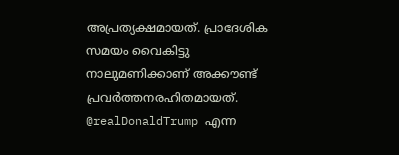അപ്രത്യക്ഷമായത്. പ്രാദേശിക സമയം വൈകിട്ടു നാലുമണിക്കാണ് അക്കൗണ്ട് പ്രവര്‍ത്തനരഹിതമായത്. @realDonaldTrump എന്ന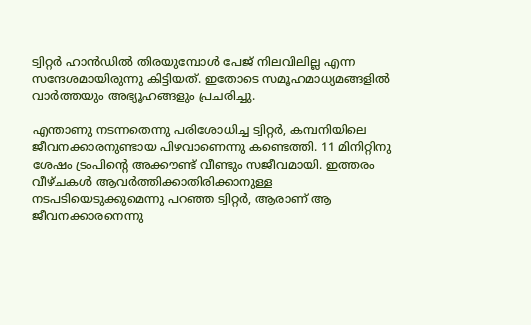ട്വിറ്റര്‍ ഹാന്‍ഡില്‍ തിരയുമ്പോള്‍ പേജ് നിലവിലില്ല എന്ന സന്ദേശമായിരുന്നു കിട്ടിയത്. ഇതോടെ സമൂഹമാധ്യമങ്ങളില്‍ വാര്‍ത്തയും അഭ്യൂഹങ്ങളും പ്രചരിച്ചു.

എന്താണു നടന്നതെന്നു പരിശോധിച്ച ട്വിറ്റര്‍, കമ്പനിയിലെ ജീവനക്കാരനുണ്ടായ പിഴവാണെന്നു കണ്ടെത്തി. 11 മിനിറ്റിനു ശേഷം ട്രംപിന്റെ അക്കൗണ്ട് വീണ്ടും സജീവമായി. ഇത്തരം വീഴ്ചകള്‍ ആവര്‍ത്തിക്കാതിരിക്കാനുള്ള നടപടിയെടുക്കുമെന്നു പറഞ്ഞ ട്വിറ്റര്‍, ആരാണ് ആ ജീവനക്കാരനെന്നു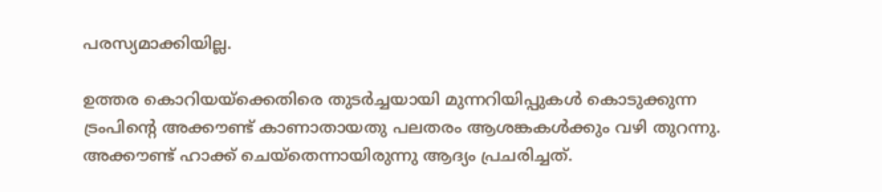പരസ്യമാക്കിയില്ല.

ഉത്തര കൊറിയയ്ക്കെതിരെ തുടര്‍ച്ചയായി മുന്നറിയിപ്പുകള്‍ കൊടുക്കുന്ന ട്രംപിന്റെ അക്കൗണ്ട് കാണാതായതു പലതരം ആശങ്കകള്‍ക്കും വഴി തുറന്നു. അക്കൗണ്ട് ഹാക്ക് ചെയ്തെന്നായിരുന്നു ആദ്യം പ്രചരിച്ചത്.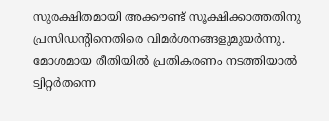സുരക്ഷിതമായി അക്കൗണ്ട് സൂക്ഷിക്കാത്തതിനു പ്രസിഡന്റിനെതിരെ വിമര്‍ശനങ്ങളുമുയര്‍ന്നു. മോശമായ രീതിയില്‍ പ്രതികരണം നടത്തിയാല്‍ ട്വിറ്റര്‍തന്നെ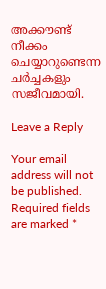അക്കൗണ്ട് നീക്കം ചെയ്യാറുണ്ടെന്ന ചര്‍ച്ചകളും സജീവമായി.

Leave a Reply

Your email address will not be published. Required fields are marked *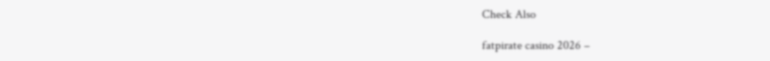Check Also

fatpirate casino 2026 –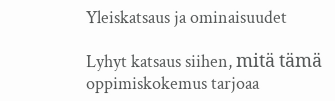Yleiskatsaus ja ominaisuudet

Lyhyt katsaus siihen, mitä tämä oppimiskokemus tarjoaa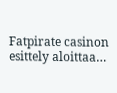Fatpirate casinon esittely aloittaa…